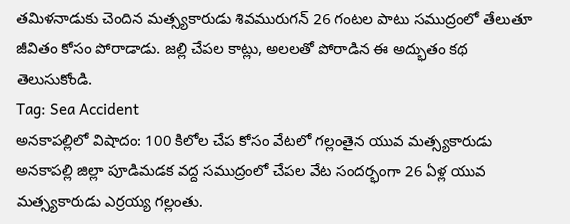తమిళనాడుకు చెందిన మత్స్యకారుడు శివమురుగన్ 26 గంటల పాటు సముద్రంలో తేలుతూ జీవితం కోసం పోరాడాడు. జల్లి చేపల కాట్లు, అలలతో పోరాడిన ఈ అద్భుతం కథ తెలుసుకోండి.
Tag: Sea Accident
అనకాపల్లిలో విషాదం: 100 కిలోల చేప కోసం వేటలో గల్లంతైన యువ మత్స్యకారుడు
అనకాపల్లి జిల్లా పూడిమడక వద్ద సముద్రంలో చేపల వేట సందర్భంగా 26 ఏళ్ల యువ మత్స్యకారుడు ఎర్రయ్య గల్లంతు.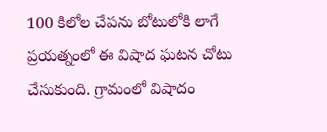100 కిలోల చేపను బోటులోకి లాగే ప్రయత్నంలో ఈ విషాద ఘటన చోటు చేసుకుంది. గ్రామంలో విషాదం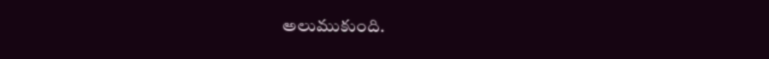అలుముకుంది.